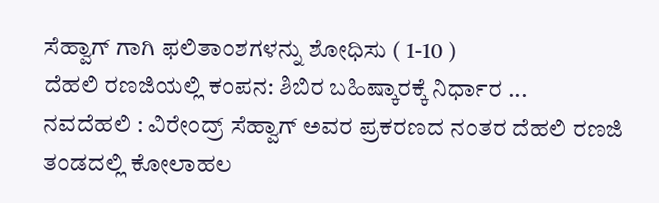ಸೆಹ್ವಾಗ್ ಗಾಗಿ ಫಲಿತಾಂಶಗಳನ್ನು ಶೋಧಿಸು ( 1-10 )
ದೆಹಲಿ ರಣಜಿಯಲ್ಲಿ ಕಂಪನ: ಶಿಬಿರ ಬಹಿಷ್ಕಾರಕ್ಕೆ ನಿರ್ಧಾರ ...
ನವದೆಹಲಿ : ವಿರೇಂದ್ರ್ ಸೆಹ್ವಾಗ್ ಅವರ ಪ್ರಕರಣದ ನಂತರ ದೆಹಲಿ ರಣಜಿ ತಂಡದಲ್ಲಿ ಕೋಲಾಹಲ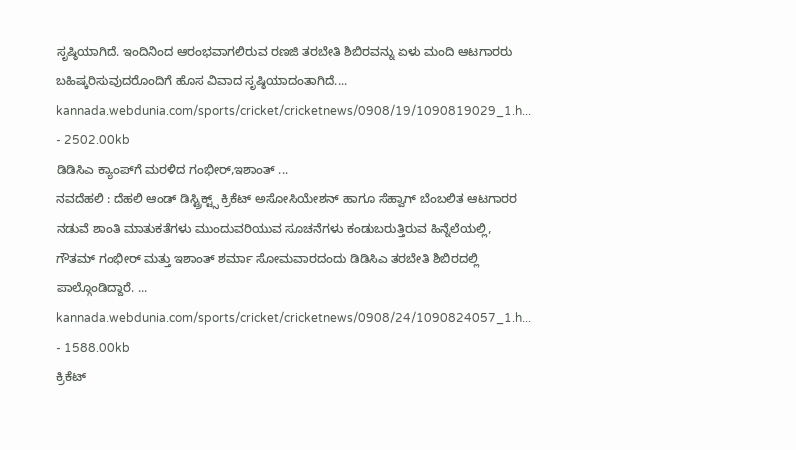ಸೃಷ್ಠಿಯಾಗಿದೆ. ಇಂದಿನಿಂದ ಆರಂಭವಾಗಲಿರುವ ರಣಜಿ ತರಬೇತಿ ಶಿಬಿರವನ್ನು ಏಳು ಮಂದಿ ಆಟಗಾರರು ಬಹಿಷ್ಕರಿಸುವುದರೊಂದಿಗೆ ಹೊಸ ವಿವಾದ ಸೃಷ್ಠಿಯಾದಂತಾಗಿದೆ....
kannada.webdunia.com/sports/cricket/cricketnews/0908/19/1090819029_1.h... - 2502.00kb
ಡಿಡಿಸಿಎ ಕ್ಯಾಂಪ್‌ಗೆ ಮರಳಿದ ಗಂಭೀರ್,ಇಶಾಂತ್ ...
ನವದೆಹಲಿ : ದೆಹಲಿ ಆಂಡ್ ಡಿಸ್ಟ್ರಿಕ್ಟ್ಸ್ ಕ್ರಿಕೆಟ್ ಅಸೋಸಿಯೇಶನ್ ಹಾಗೂ ಸೆಹ್ವಾಗ್ ಬೆಂಬಲಿತ ಆಟಗಾರರ ನಡುವೆ ಶಾಂತಿ ಮಾತುಕತೆಗಳು ಮುಂದುವರಿಯುವ ಸೂಚನೆಗಳು ಕಂಡುಬರುತ್ತಿರುವ ಹಿನ್ನೆಲೆಯಲ್ಲಿ, ಗೌತಮ್ ಗಂಭೀರ್ ಮತ್ತು ಇಶಾಂತ್ ಶರ್ಮಾ ಸೋಮವಾರದಂದು ಡಿಡಿಸಿಎ ತರಬೇತಿ ಶಿಬಿರದಲ್ಲಿ ಪಾಲ್ಗೊಂಡಿದ್ದಾರೆ. ...
kannada.webdunia.com/sports/cricket/cricketnews/0908/24/1090824057_1.h... - 1588.00kb
ಕ್ರಿಕೆಟ್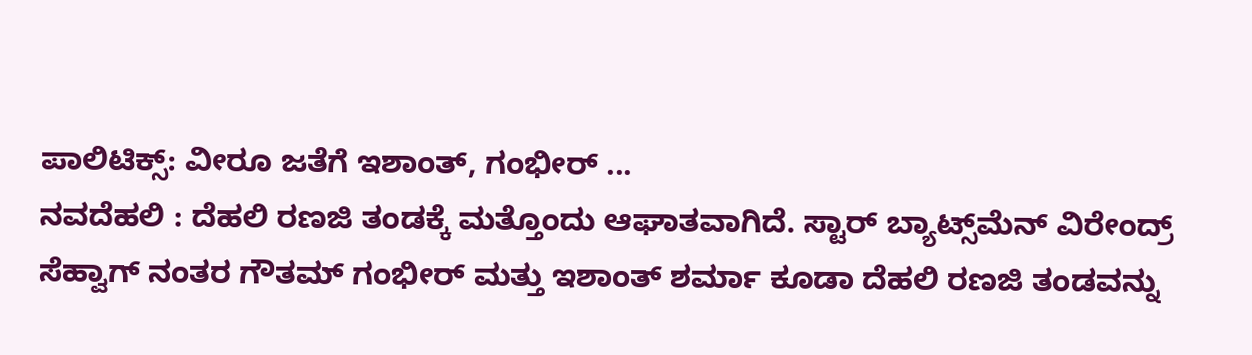ಪಾಲಿಟಿಕ್ಸ್: ವೀರೂ ಜತೆಗೆ ಇಶಾಂತ್, ಗಂಭೀರ್ ...
ನವದೆಹಲಿ : ದೆಹಲಿ ರಣಜಿ ತಂಡಕ್ಕೆ ಮತ್ತೊಂದು ಆಘಾತವಾಗಿದೆ. ಸ್ಟಾರ್ ‌ಬ್ಯಾಟ್ಸ್‌ಮೆನ್ ವಿರೇಂದ್ರ್ ಸೆಹ್ವಾಗ್ ನಂತರ ಗೌತಮ್ ಗಂಭೀರ್ ಮತ್ತು ಇಶಾಂತ್ ಶರ್ಮಾ ಕೂಡಾ ದೆಹಲಿ ರಣಜಿ ತಂಡವನ್ನು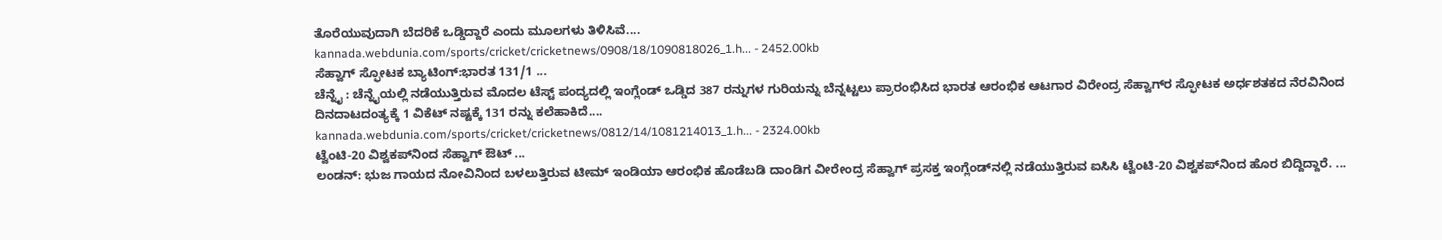ತೊರೆಯುವುದಾಗಿ ಬೆದರಿಕೆ ಒಡ್ಡಿದ್ದಾರೆ ಎಂದು ಮೂಲಗಳು ತಿಳಿಸಿವೆ....
kannada.webdunia.com/sports/cricket/cricketnews/0908/18/1090818026_1.h... - 2452.00kb
ಸೆಹ್ವಾಗ್ ಸ್ಫೋಟಕ ಬ್ಯಾಟಿಂಗ್:ಭಾರತ 131/1 ...
ಚೆನ್ನೈ : ಚೆನ್ನೈಯಲ್ಲಿ ನಡೆಯುತ್ತಿರುವ ಮೊದಲ ಟೆಸ್ಟ್ ಪಂದ್ಯದಲ್ಲಿ ಇಂಗ್ಲೆಂಡ್ ಒಡ್ಡಿದ 387 ರನ್ನುಗಳ ಗುರಿಯನ್ನು ಬೆನ್ನಟ್ಟಲು ಪ್ರಾರಂಭಿಸಿದ ಭಾರತ ಆರಂಭಿಕ ಆಟಗಾರ ವಿರೇಂದ್ರ ಸೆಹ್ವಾಗ್‌ರ ಸ್ಫೋಟಕ ಅರ್ಧಶತಕದ ನೆರವಿನಿಂದ ದಿನದಾಟದಂತ್ಯಕ್ಕೆ 1 ವಿಕೆಟ್ ನಷ್ಟಕ್ಕೆ 131 ರನ್ನು ಕಲೆಹಾಕಿದೆ....
kannada.webdunia.com/sports/cricket/cricketnews/0812/14/1081214013_1.h... - 2324.00kb
ಟ್ವೆಂಟಿ-20 ವಿಶ್ವಕಪ್‌ನಿಂದ ಸೆಹ್ವಾಗ್ ಔಟ್ ...
ಲಂಡನ್: ಭುಜ ಗಾಯದ ನೋವಿನಿಂದ ಬಳಲುತ್ತಿರುವ ಟೀಮ್ ಇಂಡಿಯಾ ಆರಂಭಿಕ ಹೊಡೆಬಡಿ ದಾಂಡಿಗ ವೀರೇಂದ್ರ ಸೆಹ್ವಾಗ್ ಪ್ರಸಕ್ತ ಇಂಗ್ಲೆಂಡ್‌ನಲ್ಲಿ ನಡೆಯುತ್ತಿರುವ ಐಸಿಸಿ ಟ್ವೆಂಟಿ-20 ವಿಶ್ವಕಪ್‌ನಿಂದ ಹೊರ ಬಿದ್ದಿದ್ದಾರೆ. ...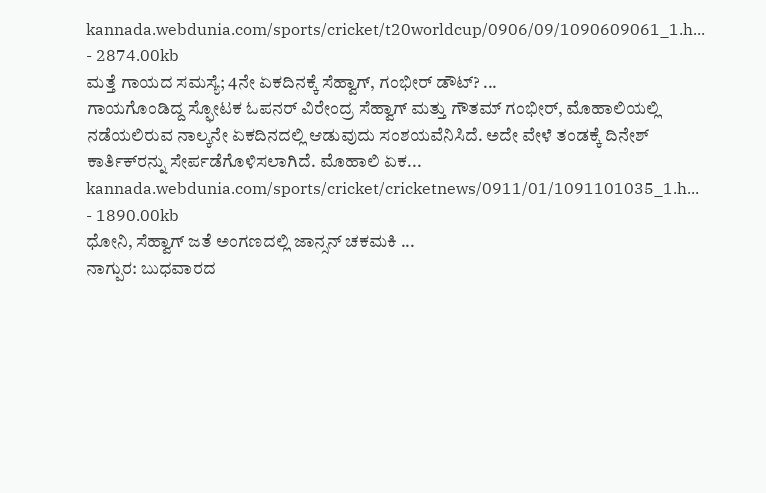kannada.webdunia.com/sports/cricket/t20worldcup/0906/09/1090609061_1.h... - 2874.00kb
ಮತ್ತೆ ಗಾಯದ ಸಮಸ್ಯೆ; 4ನೇ ಏಕದಿನಕ್ಕೆ ಸೆಹ್ವಾಗ್, ಗಂಭೀರ್ ಡೌಟ್? ...
ಗಾಯಗೊಂಡಿದ್ದ ಸ್ಫೋಟಕ ಓಪನರ್ ವಿರೇಂದ್ರ ಸೆಹ್ವಾಗ್ ಮತ್ತು ಗೌತಮ್ ಗಂಭೀರ್, ಮೊಹಾಲಿಯಲ್ಲಿ ನಡೆಯಲಿರುವ ನಾಲ್ಕನೇ ಏಕದಿನದಲ್ಲಿ ಆಡುವುದು ಸಂಶಯವೆನಿಸಿದೆ. ಅದೇ ವೇಳೆ ತಂಡಕ್ಕೆ ದಿನೇಶ್ ಕಾರ್ತಿಕ್‌ರನ್ನು ಸೇರ್ಪಡೆಗೊಳಿಸಲಾಗಿದೆ. ಮೊಹಾಲಿ ಏಕ...
kannada.webdunia.com/sports/cricket/cricketnews/0911/01/1091101035_1.h... - 1890.00kb
ಧೋನಿ, ಸೆಹ್ವಾಗ್ ಜತೆ ಅಂಗಣದಲ್ಲಿ ಜಾನ್ಸನ್ ಚಕಮಕಿ ...
ನಾಗ್ಪುರ: ಬುಧವಾರದ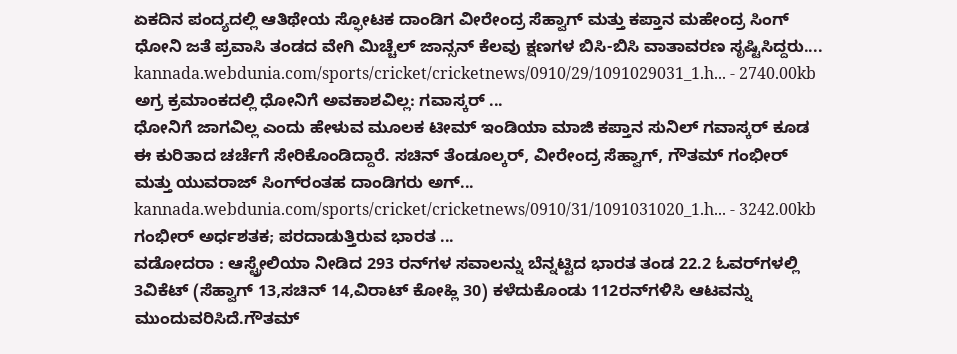ಏಕದಿನ ಪಂದ್ಯದಲ್ಲಿ ಆತಿಥೇಯ ಸ್ಫೋಟಕ ದಾಂಡಿಗ ವೀರೇಂದ್ರ ಸೆಹ್ವಾಗ್ ಮತ್ತು ಕಪ್ತಾನ ಮಹೇಂದ್ರ ಸಿಂಗ್ ಧೋನಿ ಜತೆ ಪ್ರವಾಸಿ ತಂಡದ ವೇಗಿ ಮಿಚ್ಚೆಲ್ ಜಾನ್ಸನ್ ಕೆಲವು ಕ್ಷಣಗಳ ಬಿಸಿ-ಬಿಸಿ ವಾತಾವರಣ ಸೃಷ್ಟಿಸಿದ್ದರು....
kannada.webdunia.com/sports/cricket/cricketnews/0910/29/1091029031_1.h... - 2740.00kb
ಅಗ್ರ ಕ್ರಮಾಂಕದಲ್ಲಿ ಧೋನಿಗೆ ಅವಕಾಶವಿಲ್ಲ: ಗವಾಸ್ಕರ್ ...
ಧೋನಿಗೆ ಜಾಗವಿಲ್ಲ ಎಂದು ಹೇಳುವ ಮೂಲಕ ಟೀಮ್ ಇಂಡಿಯಾ ಮಾಜಿ ಕಪ್ತಾನ ಸುನಿಲ್ ಗವಾಸ್ಕರ್ ಕೂಡ ಈ ಕುರಿತಾದ ಚರ್ಚೆಗೆ ಸೇರಿಕೊಂಡಿದ್ದಾರೆ. ಸಚಿನ್ ತೆಂಡೂಲ್ಕರ್, ವೀರೇಂದ್ರ ಸೆಹ್ವಾಗ್, ಗೌತಮ್ ಗಂಭೀರ್ ಮತ್ತು ಯುವರಾಜ್ ಸಿಂಗ್‌ರಂತಹ ದಾಂಡಿಗರು ಅಗ್...
kannada.webdunia.com/sports/cricket/cricketnews/0910/31/1091031020_1.h... - 3242.00kb
ಗಂಭೀರ್ ಅರ್ಧಶತಕ; ಪರದಾಡುತ್ತಿರುವ ಭಾರತ ...
ವಡೋದರಾ : ಆಸ್ಟ್ರೇಲಿಯಾ ನೀಡಿದ 293 ರನ್‌ಗಳ ಸವಾಲನ್ನು ಬೆನ್ನಟ್ಟಿದ ಭಾರತ ತಂಡ 22.2 ಓವರ್‌ಗಳಲ್ಲಿ 3ವಿಕೆಟ್ (ಸೆಹ್ವಾಗ್ 13,ಸಚಿನ್ 14,ವಿರಾಟ್ ಕೋಹ್ಲಿ 30) ಕಳೆದುಕೊಂಡು 112ರನ್‌ಗಳಿಸಿ ಆಟವನ್ನು ಮುಂದುವರಿಸಿದೆ.ಗೌತಮ್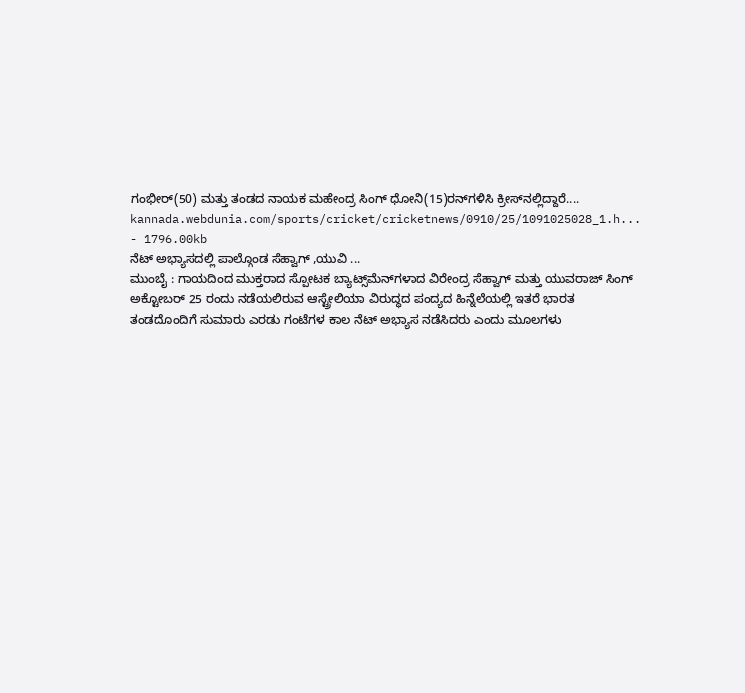ಗಂಭೀರ್(50) ಮತ್ತು ತಂಡದ ನಾಯಕ ಮಹೇಂದ್ರ ಸಿಂಗ್ ಧೋನಿ(15)ರನ್‌ಗಳಿಸಿ ಕ್ರೀಸ್‌ನಲ್ಲಿದ್ದಾರೆ....
kannada.webdunia.com/sports/cricket/cricketnews/0910/25/1091025028_1.h... - 1796.00kb
ನೆಟ್ ಅಭ್ಯಾಸದಲ್ಲಿ ಪಾಲ್ಗೊಂಡ ಸೆಹ್ವಾಗ್ ,ಯುವಿ ...
ಮುಂಬೈ : ಗಾಯದಿಂದ ಮುಕ್ತರಾದ ಸ್ಪೋಟಕ ಬ್ಯಾಟ್ಸ್‌ಮೆನ್‌ಗಳಾದ ವಿರೇಂದ್ರ ಸೆಹ್ವಾಗ್ ಮತ್ತು ಯುವರಾಜ್ ಸಿಂಗ್ ಅಕ್ಟೋಬರ್ 25 ರಂದು ನಡೆಯಲಿರುವ ಆಸ್ಟ್ರೇಲಿಯಾ ವಿರುದ್ಧದ ಪಂದ್ಯದ ಹಿನ್ನೆಲೆಯಲ್ಲಿ ಇತರೆ ಭಾರತ ತಂಡದೊಂದಿಗೆ ಸುಮಾರು ಎರಡು ಗಂಟೆಗಳ ಕಾಲ ನೆಟ್ ಅಭ್ಯಾಸ ನಡೆಸಿದರು ಎಂದು ಮೂಲಗಳು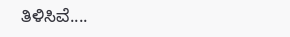ತಿಳಿಸಿವೆ....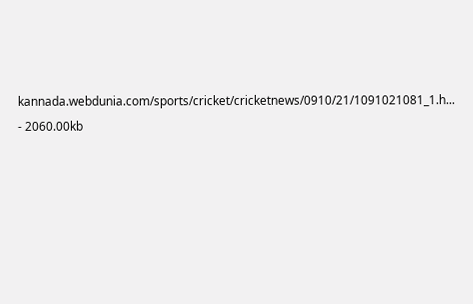kannada.webdunia.com/sports/cricket/cricketnews/0910/21/1091021081_1.h... - 2060.00kb